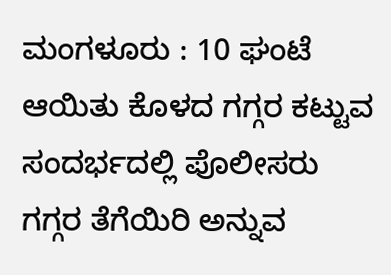ಮಂಗಳೂರು : 10 ಘಂಟೆ ಆಯಿತು ಕೊಳದ ಗಗ್ಗರ ಕಟ್ಟುವ ಸಂದರ್ಭದಲ್ಲಿ ಪೊಲೀಸರು ಗಗ್ಗರ ತೆಗೆಯಿರಿ ಅನ್ನುವ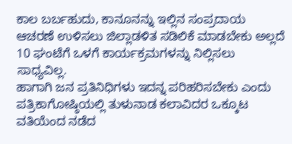ಕಾಲ ಬರ್ಬಹುದು, ಕಾನೂನನ್ನು ಇಲ್ಲಿನ ಸಂಪ್ರದಾಯ ಆಚರಣೆ ಉಳಿಸಲು ಜಿಲ್ಲಾಡಳಿತ ಸಡಿಲಿಕೆ ಮಾಡಬೇಕು ಅಲ್ಲದೆ 10 ಘಂಟೆಗೆ ಒಳಗೆ ಕಾರ್ಯಕ್ರಮಗಳನ್ನು ನಿಲ್ಲಿಸಲು ಸಾಧ್ಯವಿಲ್ಲ.
ಹಾಗಾಗಿ ಜನ ಪ್ರತಿನಿಧಿಗಳು ಇದನ್ನ ಪರಿಹರಿಸಬೇಕು ಎಂದು ಪತ್ರಿಕಾಗೋಷ್ಠಿಯಲ್ಲಿ ತುಳುನಾಡ ಕಲಾವಿದರ ಒಕ್ಕೂಟ ವತಿಯೆಂದ ನಡೆದ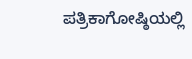ಪತ್ರಿಕಾಗೋಷ್ಠಿಯಲ್ಲಿ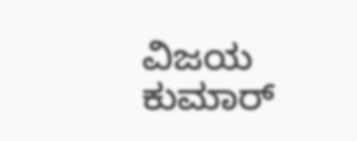ವಿಜಯ ಕುಮಾರ್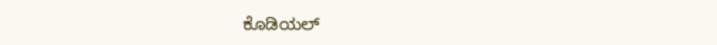ಕೊಡಿಯಲ್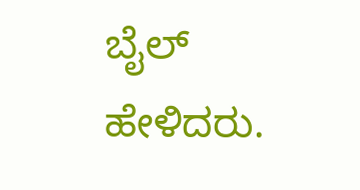ಬೈಲ್ ಹೇಳಿದರು.